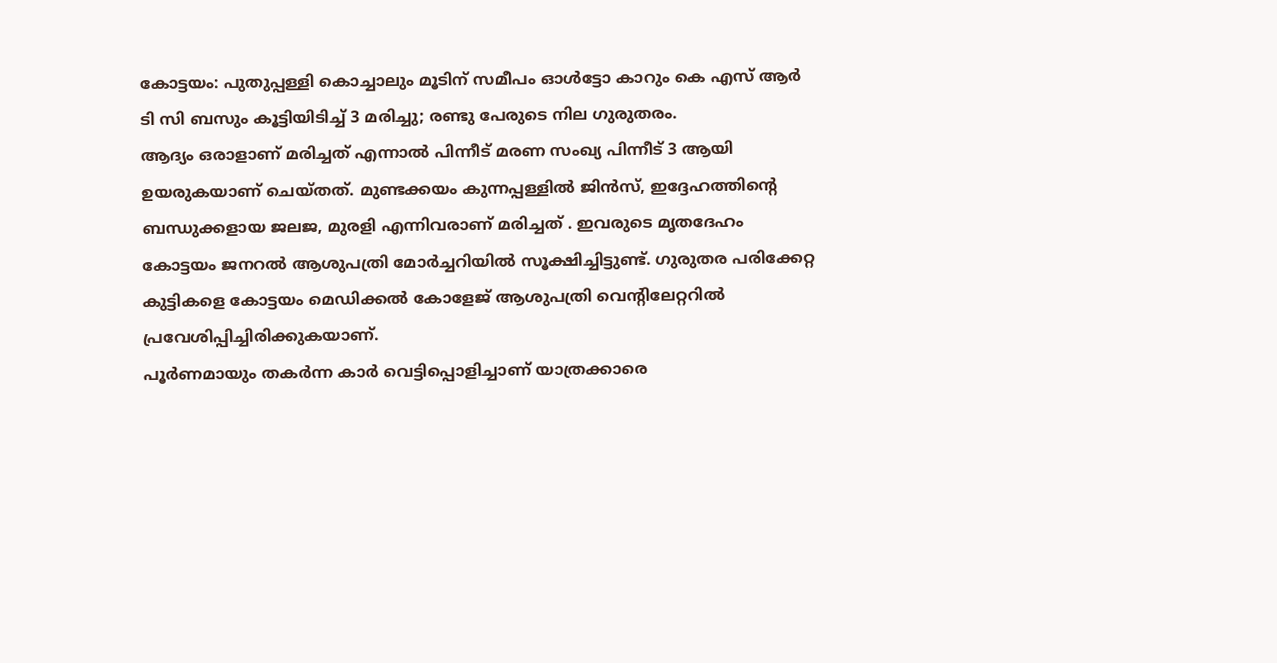കോട്ടയം: പുതുപ്പള്ളി കൊച്ചാലും മൂടിന് സമീപം ഓൾട്ടോ കാറും കെ എസ് ആർ ടി സി ബസും കൂട്ടിയിടിച്ച് 3 മരിച്ചു; രണ്ടു പേരുടെ നില ഗുരുതരം.
ആദ്യം ഒരാളാണ് മരിച്ചത് എന്നാൽ പിന്നീട് മരണ സംഖ്യ പിന്നീട് 3 ആയി ഉയരുകയാണ് ചെയ്തത്. മുണ്ടക്കയം കുന്നപ്പള്ളിൽ ജിൻസ്, ഇദ്ദേഹത്തിന്റെ ബന്ധുക്കളായ ജലജ, മുരളി എന്നിവരാണ് മരിച്ചത് . ഇവരുടെ മൃതദേഹം കോട്ടയം ജനറൽ ആശുപത്രി മോർച്ചറിയിൽ സൂക്ഷിച്ചിട്ടുണ്ട്. ഗുരുതര പരിക്കേറ്റ കുട്ടികളെ കോട്ടയം മെഡിക്കൽ കോളേജ് ആശുപത്രി വെന്റിലേറ്ററിൽ പ്രവേശിപ്പിച്ചിരിക്കുകയാണ്.
പൂർണമായും തകർന്ന കാർ വെട്ടിപ്പൊളിച്ചാണ് യാത്രക്കാരെ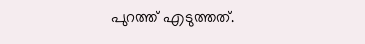പുറത്ത് എടുത്തത്.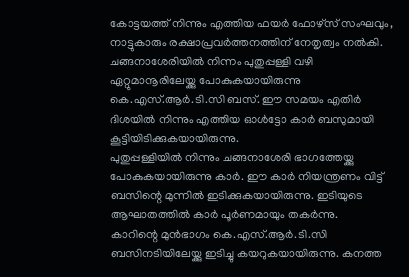കോട്ടയത്ത് നിന്നും എത്തിയ ഫയർ ഫോഴ്സ് സംഘവും, നാട്ടുകാരും രക്ഷാപ്രവർത്തനത്തിന് നേതൃത്വം നൽകി.
ചങ്ങനാശേരിയിൽ നിന്നം പുതുപ്പള്ളി വഴി ഏറ്റുമാനൂരിലേയ്ക്കു പോകുകയായിരുന്നു കെ.എസ്.ആർ.ടി.സി ബസ്. ഈ സമയം എതിർ ദിശയിൽ നിന്നും എത്തിയ ഓൾട്ടോ കാർ ബസുമായി കൂട്ടിയിടിക്കുകയായിരുന്നു.
പുതുപ്പള്ളിയിൽ നിന്നും ചങ്ങനാശേരി ഭാഗത്തേയ്ക്കു പോകുകയായിരുന്നു കാർ. ഈ കാർ നിയന്ത്രണം വിട്ട് ബസിന്റെ മുന്നിൽ ഇടിക്കുകയായിരുന്നു. ഇടിയുടെ ആഘാതത്തിൽ കാർ പൂർണമായും തകർന്നു.
കാറിന്റെ മുൻഭാഗം കെ.എസ്.ആർ.ടി.സി ബസിനടിയിലേയ്ക്കു ഇടിച്ചു കയറുകയായിരുന്നു. കനത്ത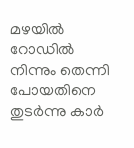മഴയിൽ റോഡിൽ നിന്നും തെന്നി പോയതിനെ തുടർന്നു കാർ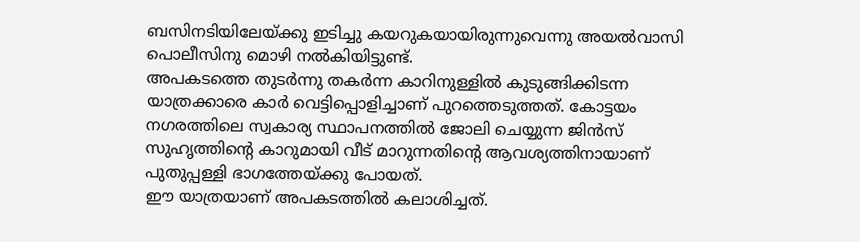ബസിനടിയിലേയ്ക്കു ഇടിച്ചു കയറുകയായിരുന്നുവെന്നു അയൽവാസി പൊലീസിനു മൊഴി നൽകിയിട്ടുണ്ട്.
അപകടത്തെ തുടർന്നു തകർന്ന കാറിനുള്ളിൽ കുടുങ്ങിക്കിടന്ന യാത്രക്കാരെ കാർ വെട്ടിപ്പൊളിച്ചാണ് പുറത്തെടുത്തത്. കോട്ടയം നഗരത്തിലെ സ്വകാര്യ സ്ഥാപനത്തിൽ ജോലി ചെയ്യുന്ന ജിൻസ് സുഹൃത്തിന്റെ കാറുമായി വീട് മാറുന്നതിന്റെ ആവശ്യത്തിനായാണ് പുതുപ്പള്ളി ഭാഗത്തേയ്ക്കു പോയത്.
ഈ യാത്രയാണ് അപകടത്തിൽ കലാശിച്ചത്.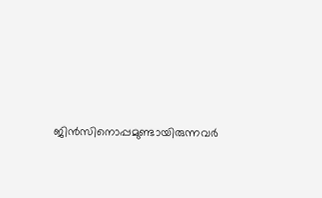ജിൻസിനൊപ്പമുണ്ടായിരുന്നവർ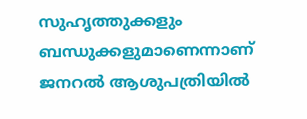സുഹൃത്തുക്കളും ബന്ധുക്കളുമാണെന്നാണ് ജനറൽ ആശുപത്രിയിൽ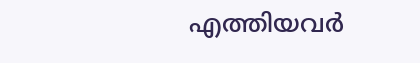എത്തിയവർ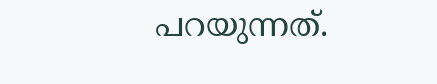പറയുന്നത്.